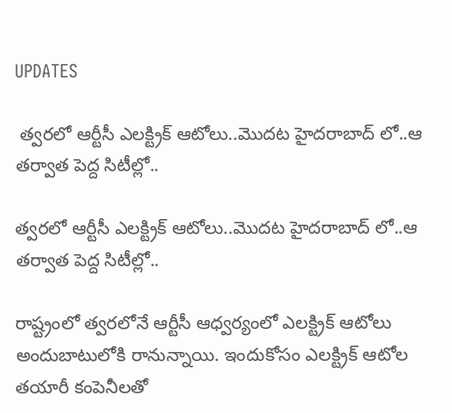UPDATES

 త్వరలో ఆర్టీసీ ఎలక్ట్రిక్ ఆటోలు..మొదట హైదరాబాద్‌ లో..ఆ తర్వాత పెద్ద సిటీల్లో..

త్వరలో ఆర్టీసీ ఎలక్ట్రిక్ ఆటోలు..మొదట హైదరాబాద్‌ లో..ఆ తర్వాత పెద్ద సిటీల్లో..

రాష్ట్రంలో త్వరలోనే ఆర్టీసీ ఆధ్వర్యంలో ఎలక్ట్రిక్ ఆటోలు అందుబాటులోకి రానున్నాయి. ఇందుకోసం ఎలక్ట్రిక్ ఆటోల తయారీ కంపెనీలతో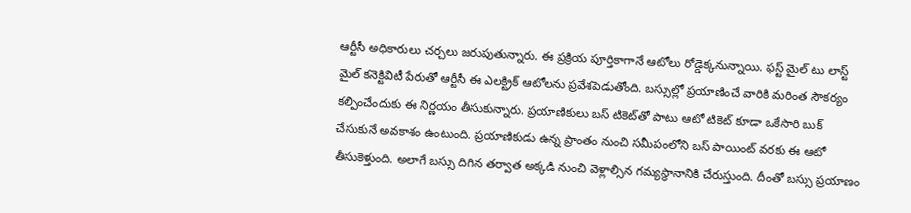ఆర్టీసీ అధికారులు చర్చలు జరుపుతున్నారు. ఈ ప్రక్రియ పూర్తికాగానే ఆటోలు రోడ్డెక్కనున్నాయి. ఫస్ట్ మైల్ టు లాస్ట్ మైల్ కనెక్టివిటీ పేరుతో ఆర్టీసీ ఈ ఎలక్ట్రిక్ ఆటోలను ప్రవేశపెడుతోంది. బస్సుల్లో ప్రయాణించే వారికి మరింత సౌకర్యం కల్పించేందుకు ఈ నిర్ణయం తీసుకున్నారు. ప్రయాణికులు బస్ టికెట్‌తో పాటు ఆటో టికెట్ కూడా ఒకేసారి బుక్ చేసుకునే అవకాశం ఉంటుంది. ప్రయాణికుడు ఉన్న ప్రాంతం నుంచి సమీపంలోని బస్ పాయింట్ వరకు ఈ ఆటో తీసుకెళ్తుంది. అలాగే బస్సు దిగిన తర్వాత అక్కడి నుంచి వెళ్లాల్సిన గమ్యస్థానానికి చేరుస్తుంది. దీంతో బస్సు ప్రయాణం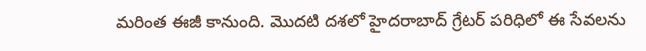మరింత ఈజీ కానుంది. మొదటి దశలో హైదరాబాద్ గ్రేటర్ పరిధిలో ఈ సేవలను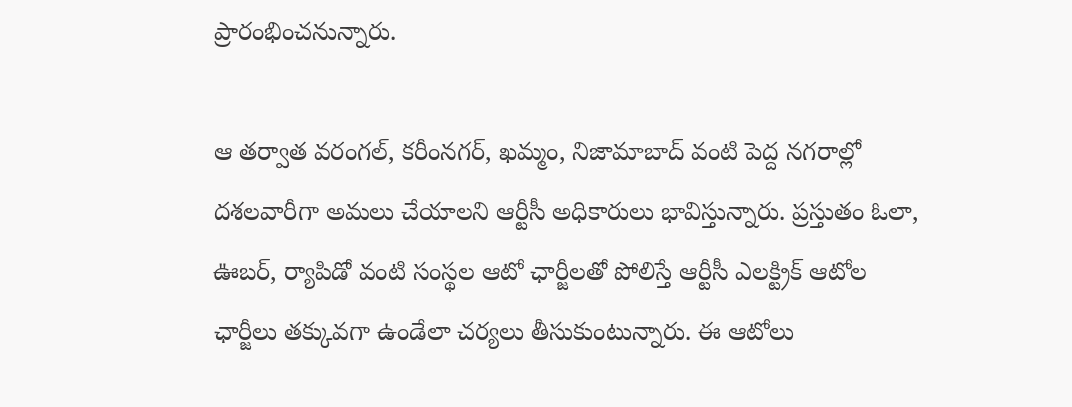ప్రారంభించనున్నారు.

ఆ తర్వాత వరంగల్, కరీంనగర్, ఖమ్మం, నిజామాబాద్ వంటి పెద్ద నగరాల్లో దశలవారీగా అమలు చేయాలని ఆర్టీసీ అధికారులు భావిస్తున్నారు. ప్రస్తుతం ఓలా, ఊబర్, ర్యాపిడో వంటి సంస్థల ఆటో ఛార్జీలతో పోలిస్తే ఆర్టీసీ ఎలక్ట్రిక్ ఆటోల ఛార్జీలు తక్కువగా ఉండేలా చర్యలు తీసుకుంటున్నారు. ఈ ఆటోలు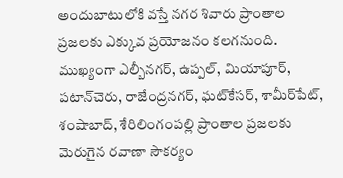అందుబాటులోకి వస్తే నగర శివారు ప్రాంతాల ప్రజలకు ఎక్కువ ప్రయోజనం కలగనుంది. ముఖ్యంగా ఎల్బీనగర్, ఉప్పల్, మియాపూర్, పటాన్‌చెరు, రాజేంద్రనగర్, ఘట్‌కేసర్, శామీర్‌పేట్, శంషాబాద్, శేరిలింగంపల్లి ప్రాంతాల ప్రజలకు మెరుగైన రవాణా సౌకర్యం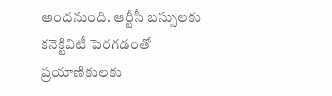అందనుంది. ఆర్టీసీ బస్సులకు కనెక్టివిటీ పెరగడంతో ప్రయాణికులకు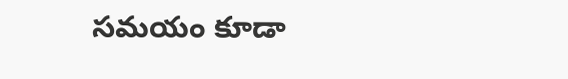సమయం కూడా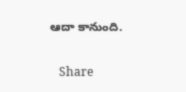ఆదా కానుంది.

   Share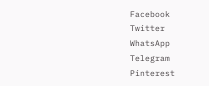Facebook
Twitter
WhatsApp
Telegram
Pinterest